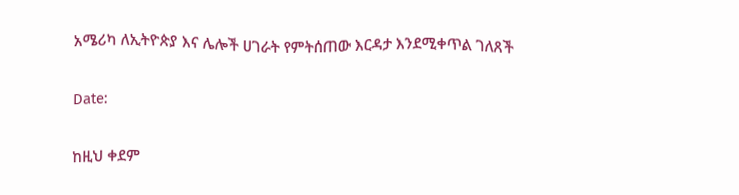አሜሪካ ለኢትዮጵያ እና ሌሎች ሀገራት የምትሰጠው እርዳታ እንደሚቀጥል ገለጸች

Date:

ከዚህ ቀደም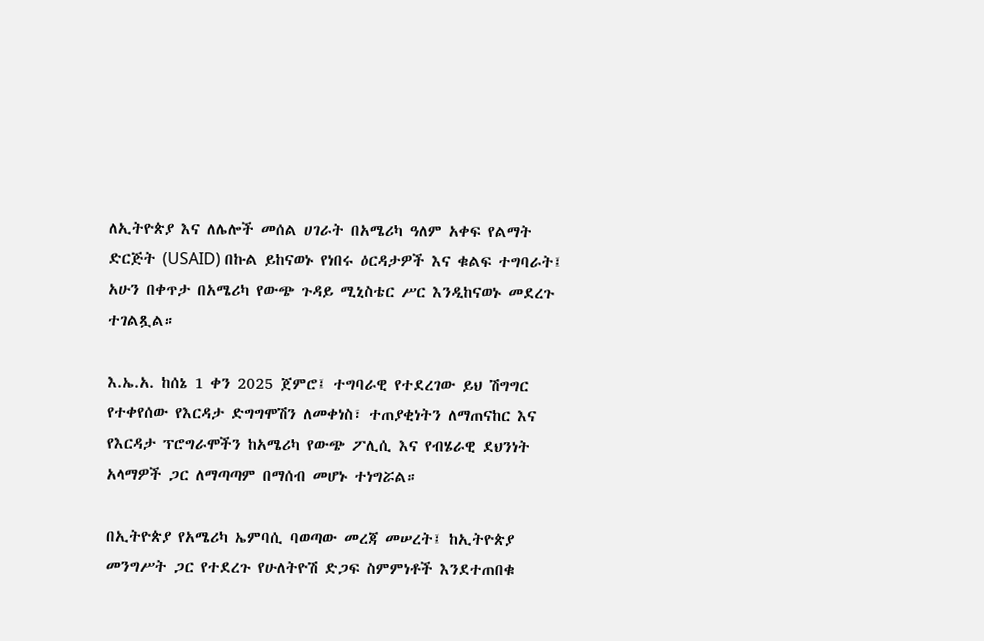ለኢትዮጵያ እና ለሌሎች መሰል ሀገራት በአሜሪካ ዓለም አቀፍ የልማት ድርጅት (USAID) በኩል ይከናወኑ የነበሩ ዕርዳታዎች እና ቁልፍ ተግባራት፤ አሁን በቀጥታ በአሜሪካ የውጭ ጉዳይ ሚኒስቴር ሥር እንዲከናወኑ መደረጉ ተገልጿል።

እ.ኤ.አ. ከሰኔ 1 ቀን 2025 ጀምሮ፤ ተግባራዊ የተደረገው ይህ ሽግግር የተቀየሰው የእርዳታ ድግግሞሽን ለመቀነስ፣ ተጠያቂነትን ለማጠናከር እና የእርዳታ ፕሮግራሞችን ከአሜሪካ የውጭ ፖሊሲ እና የብሄራዊ ደህንነት አላማዎች ጋር ለማጣጣም በማሰብ መሆኑ ተነግሯል።

በኢትዮጵያ የአሜሪካ ኤምባሲ ባወጣው መረጃ መሠረት፤ ከኢትዮጵያ መንግሥት ጋር የተደረጉ የሁለትዮሽ ድጋፍ ስምምነቶች እንደተጠበቁ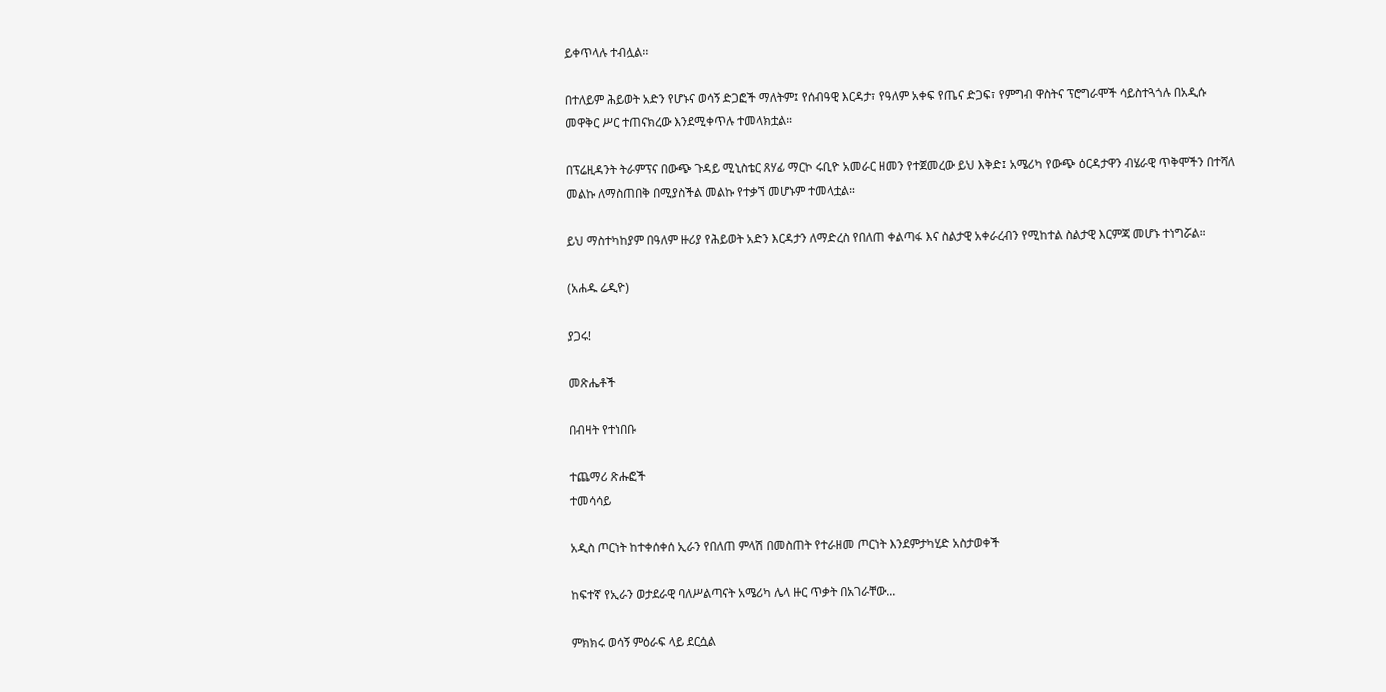ይቀጥላሉ ተብሏል፡፡

በተለይም ሕይወት አድን የሆኑና ወሳኝ ድጋፎች ማለትም፤ የሰብዓዊ እርዳታ፣ የዓለም አቀፍ የጤና ድጋፍ፣ የምግብ ዋስትና ፕሮግራሞች ሳይስተጓጎሉ በአዲሱ መዋቅር ሥር ተጠናክረው እንደሚቀጥሉ ተመላክቷል።

በፕሬዚዳንት ትራምፕና በውጭ ጉዳይ ሚኒስቴር ጸሃፊ ማርኮ ሩቢዮ አመራር ዘመን የተጀመረው ይህ እቅድ፤ አሜሪካ የውጭ ዕርዳታዋን ብሄራዊ ጥቅሞችን በተሻለ መልኩ ለማስጠበቅ በሚያስችል መልኩ የተቃኘ መሆኑም ተመላቷል።

ይህ ማስተካከያም በዓለም ዙሪያ የሕይወት አድን እርዳታን ለማድረስ የበለጠ ቀልጣፋ እና ስልታዊ አቀራረብን የሚከተል ስልታዊ እርምጃ መሆኑ ተነግሯል።

(አሐዱ ሬዲዮ)

ያጋሩ!

መጽሔቶች

በብዛት የተነበቡ

ተጨማሪ ጽሑፎች
ተመሳሳይ

አዲስ ጦርነት ከተቀሰቀሰ ኢራን የበለጠ ምላሽ በመስጠት የተራዘመ ጦርነት እንደምታካሂድ አስታወቀች

ከፍተኛ የኢራን ወታደራዊ ባለሥልጣናት አሜሪካ ሌላ ዙር ጥቃት በአገራቸው...

ምክክሩ ወሳኝ ምዕራፍ ላይ ደርሷል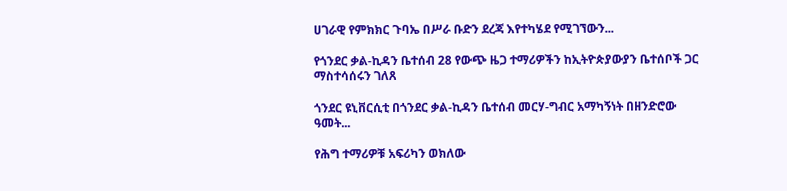ሀገራዊ የምክክር ጉባኤ በሥራ ቡድን ደረጃ እየተካሄደ የሚገኘውን...

የጎንደር ቃል-ኪዳን ቤተሰብ 28 የውጭ ዜጋ ተማሪዎችን ከኢትዮጵያውያን ቤተሰቦች ጋር ማስተሳሰሩን ገለጸ

ጎንደር ዩኒቨርሲቲ በጎንደር ቃል-ኪዳን ቤተሰብ መርሃ-ግብር አማካኝነት በዘንድሮው ዓመት...

የሕግ ተማሪዎቹ አፍሪካን ወክለው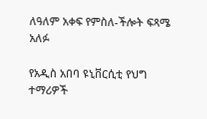ለዓለም አቀፍ የምስለ-ችሎት ፍጻሜ አለፉ

የአዲስ አበባ ዩኒቨርሲቲ የህግ ተማሪዎች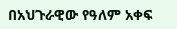በአህጉራዊው የዓለም አቀፍ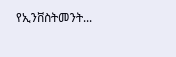የኢንቨስትመንት...